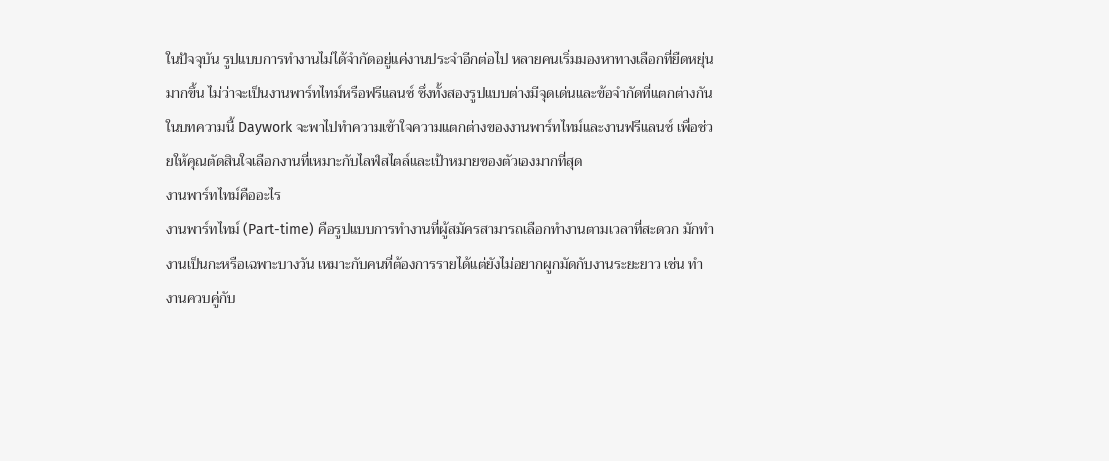ในปัจจุบัน รูปแบบการทำงานไม่ได้จำกัดอยู่แค่งานประจำอีกต่อไป หลายคนเริ่มมองหาทางเลือกที่ยืดหยุ่นมากขึ้น ไม่ว่าจะเป็นงานพาร์ทไทม์หรือฟรีแลนซ์ ซึ่งทั้งสองรูปแบบต่างมีจุดเด่นและข้อจำกัดที่แตกต่างกัน
ในบทความนี้ Daywork จะพาไปทำความเข้าใจความแตกต่างของงานพาร์ทไทม์และงานฟรีแลนซ์ เพื่อช่วยให้คุณตัดสินใจเลือกงานที่เหมาะกับไลฟ์สไตล์และเป้าหมายของตัวเองมากที่สุด
งานพาร์ทไทม์คืออะไร
งานพาร์ทไทม์ (Part-time) คือรูปแบบการทำงานที่ผู้สมัครสามารถเลือกทำงานตามเวลาที่สะดวก มักทำงานเป็นกะหรือเฉพาะบางวัน เหมาะกับคนที่ต้องการรายได้แต่ยังไม่อยากผูกมัดกับงานระยะยาว เช่น ทำงานควบคู่กับ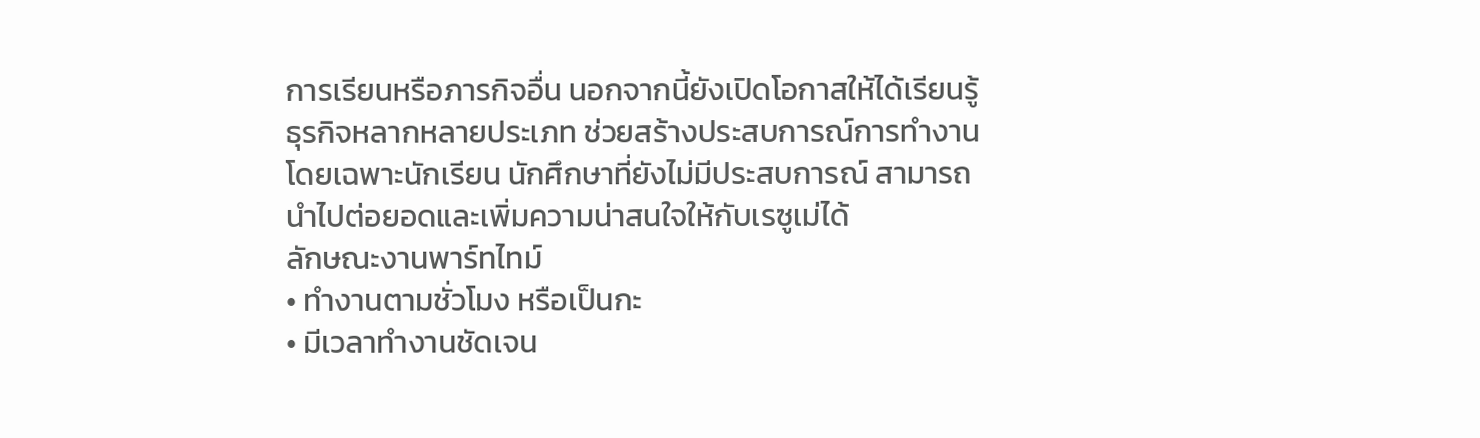การเรียนหรือภารกิจอื่น นอกจากนี้ยังเปิดโอกาสให้ได้เรียนรู้ธุรกิจหลากหลายประเภท ช่วยสร้างประสบการณ์การทำงาน โดยเฉพาะนักเรียน นักศึกษาที่ยังไม่มีประสบการณ์ สามารถนำไปต่อยอดและเพิ่มความน่าสนใจให้กับเรซูเม่ได้
ลักษณะงานพาร์ทไทม์
• ทำงานตามชั่วโมง หรือเป็นกะ
• มีเวลาทำงานชัดเจน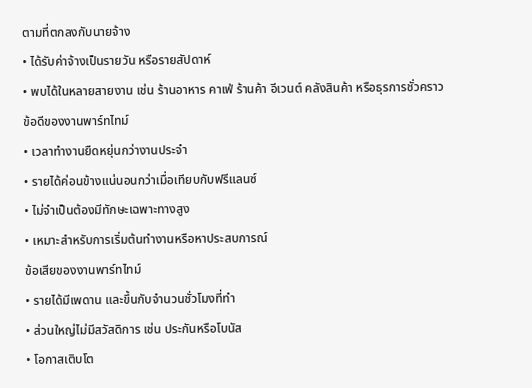ตามที่ตกลงกับนายจ้าง
• ได้รับค่าจ้างเป็นรายวัน หรือรายสัปดาห์
• พบได้ในหลายสายงาน เช่น ร้านอาหาร คาเฟ่ ร้านค้า อีเวนต์ คลังสินค้า หรือธุรการชั่วคราว
ข้อดีของงานพาร์ทไทม์
• เวลาทำงานยืดหยุ่นกว่างานประจำ
• รายได้ค่อนข้างแน่นอนกว่าเมื่อเทียบกับฟรีแลนซ์
• ไม่จำเป็นต้องมีทักษะเฉพาะทางสูง
• เหมาะสำหรับการเริ่มต้นทำงานหรือหาประสบการณ์
ข้อเสียของงานพาร์ทไทม์
• รายได้มีเพดาน และขึ้นกับจำนวนชั่วโมงที่ทำ
• ส่วนใหญ่ไม่มีสวัสดิการ เช่น ประกันหรือโบนัส
• โอกาสเติบโต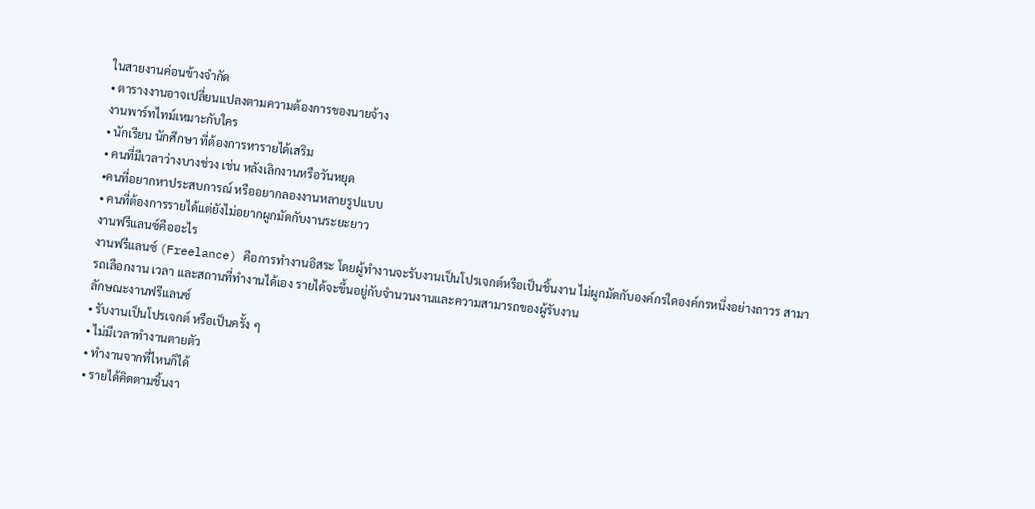ในสายงานค่อนข้างจำกัด
• ตารางงานอาจเปลี่ยนแปลงตามความต้องการของนายจ้าง
งานพาร์ทไทม์เหมาะกับใคร
• นักเรียน นักศึกษา ที่ต้องการหารายได้เสริม
• คนที่มีเวลาว่างบางช่วง เช่น หลังเลิกงานหรือวันหยุด
•คนที่อยากหาประสบการณ์ หรืออยากลองงานหลายรูปแบบ
• คนที่ต้องการรายได้แต่ยังไม่อยากผูกมัดกับงานระยะยาว
งานฟรีแลนซ์คืออะไร
งานฟรีแลนซ์ (Freelance) คือการทำงานอิสระ โดยผู้ทำงานจะรับงานเป็นโปรเจกต์หรือเป็นชิ้นงาน ไม่ผูกมัดกับองค์กรใดองค์กรหนึ่งอย่างถาวร สามารถเลือกงาน เวลา และสถานที่ทำงานได้เอง รายได้จะขึ้นอยู่กับจำนวนงานและความสามารถของผู้รับงาน
ลักษณะงานฟรีแลนซ์
• รับงานเป็นโปรเจกต์ หรือเป็นครั้ง ๆ
• ไม่มีเวลาทำงานตายตัว
• ทำงานจากที่ไหนก็ได้
• รายได้คิดตามชิ้นงา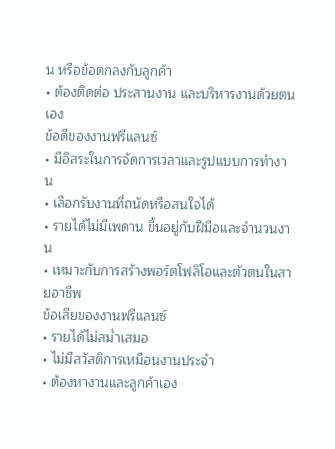น หรือข้อตกลงกับลูกค้า
• ต้องติดต่อ ประสานงาน และบริหารงานด้วยตนเอง
ข้อดีของงานฟรีแลนซ์
• มีอิสระในการจัดการเวลาและรูปแบบการทำงาน
• เลือกรับงานที่ถนัดหรือสนใจได้
• รายได้ไม่มีเพดาน ขึ้นอยู่กับฝีมือและจำนวนงาน
• เหมาะกับการสร้างพอร์ตโฟลิโอและตัวตนในสายอาชีพ
ข้อเสียของงานฟรีแลนซ์
• รายได้ไม่สม่ำเสมอ
• ไม่มีสวัสดิการเหมือนงานประจำ
• ต้องหางานและลูกค้าเอง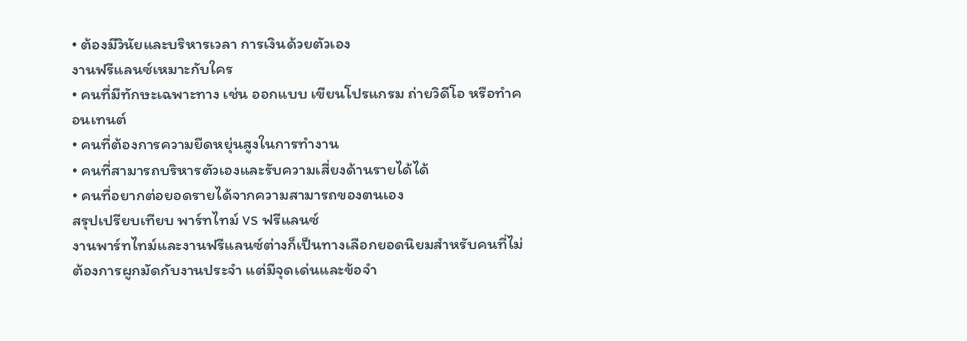• ต้องมีวินัยและบริหารเวลา การเงินด้วยตัวเอง
งานฟรีแลนซ์เหมาะกับใคร
• คนที่มีทักษะเฉพาะทาง เช่น ออกแบบ เขียนโปรแกรม ถ่ายวิดีโอ หรือทำคอนเทนต์
• คนที่ต้องการความยืดหยุ่นสูงในการทำงาน
• คนที่สามารถบริหารตัวเองและรับความเสี่ยงด้านรายได้ได้
• คนที่อยากต่อยอดรายได้จากความสามารถของตนเอง
สรุปเปรียบเทียบ พาร์ทไทม์ vs ฟรีแลนซ์
งานพาร์ทไทม์และงานฟรีแลนซ์ต่างก็เป็นทางเลือกยอดนิยมสำหรับคนที่ไม่ต้องการผูกมัดกับงานประจำ แต่มีจุดเด่นและข้อจำ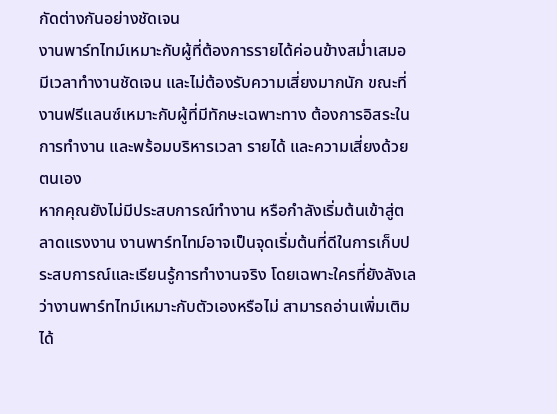กัดต่างกันอย่างชัดเจน
งานพาร์ทไทม์เหมาะกับผู้ที่ต้องการรายได้ค่อนข้างสม่ำเสมอ มีเวลาทำงานชัดเจน และไม่ต้องรับความเสี่ยงมากนัก ขณะที่งานฟรีแลนซ์เหมาะกับผู้ที่มีทักษะเฉพาะทาง ต้องการอิสระในการทำงาน และพร้อมบริหารเวลา รายได้ และความเสี่ยงด้วยตนเอง
หากคุณยังไม่มีประสบการณ์ทำงาน หรือกำลังเริ่มต้นเข้าสู่ตลาดแรงงาน งานพาร์ทไทม์อาจเป็นจุดเริ่มต้นที่ดีในการเก็บประสบการณ์และเรียนรู้การทำงานจริง โดยเฉพาะใครที่ยังลังเลว่างานพาร์ทไทม์เหมาะกับตัวเองหรือไม่ สามารถอ่านเพิ่มเติมได้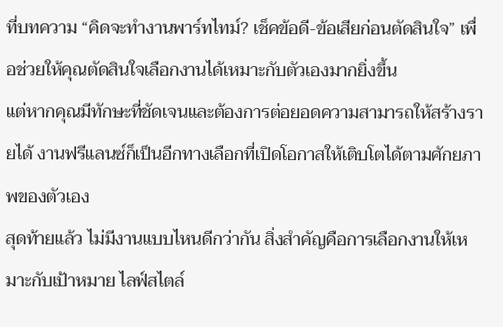ที่บทความ “คิดจะทำงานพาร์ทไทม์? เช็คข้อดี-ข้อเสียก่อนตัดสินใจ” เพื่อช่วยให้คุณตัดสินใจเลือกงานได้เหมาะกับตัวเองมากยิ่งขึ้น
แต่หากคุณมีทักษะที่ชัดเจนและต้องการต่อยอดความสามารถให้สร้างรายได้ งานฟรีแลนซ์ก็เป็นอีกทางเลือกที่เปิดโอกาสให้เติบโตได้ตามศักยภาพของตัวเอง
สุดท้ายแล้ว ไม่มีงานแบบไหนดีกว่ากัน สิ่งสำคัญคือการเลือกงานให้เหมาะกับเป้าหมาย ไลฟ์สไตล์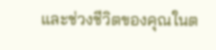และช่วงชีวิตของคุณในต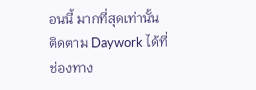อนนี้ มากที่สุดเท่านั้น
ติดตาม Daywork ได้ที่ช่องทาง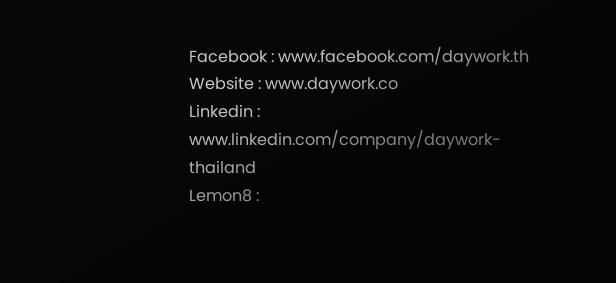Facebook : www.facebook.com/daywork.th
Website : www.daywork.co
Linkedin : www.linkedin.com/company/daywork-thailand
Lemon8 :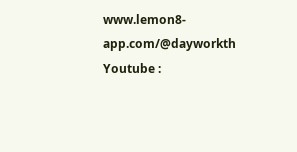www.lemon8-app.com/@dayworkth
Youtube :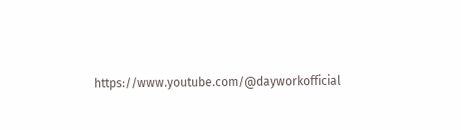https://www.youtube.com/@dayworkofficial